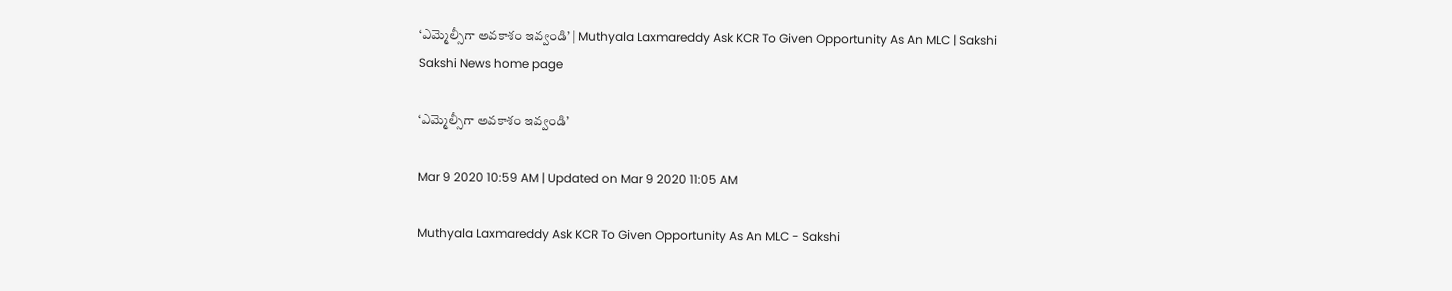‘ఎమ్మెల్సీగా అవకాశం ఇవ్వండి’ | Muthyala Laxmareddy Ask KCR To Given Opportunity As An MLC | Sakshi
Sakshi News home page

‘ఎమ్మెల్సీగా అవకాశం ఇవ్వండి’

Mar 9 2020 10:59 AM | Updated on Mar 9 2020 11:05 AM

Muthyala Laxmareddy Ask KCR To Given Opportunity As An MLC - Sakshi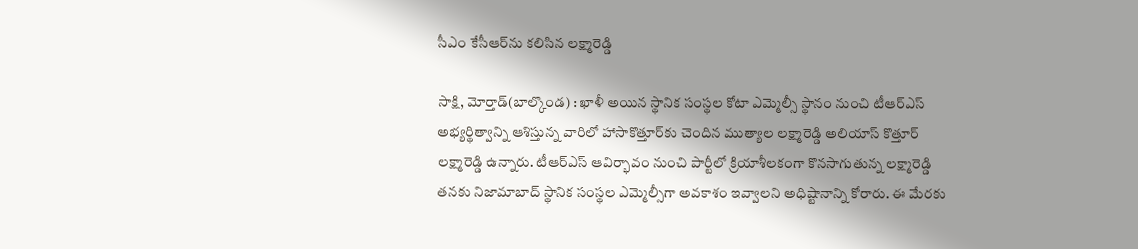సీఎం కేసీఆర్‌ను కలిసిన లక్ష్మారెడ్డి

సాక్షి, మోర్తాడ్‌(బాల్కొండ) : ఖాళీ అయిన స్థానిక సంస్థల కోటా ఎమ్మెల్సీ స్థానం నుంచి టీఆర్‌ఎస్‌ అభ్యర్థిత్వాన్ని ఆశిస్తున్న వారిలో హాసాకొత్తూర్‌కు చెందిన ముత్యాల లక్ష్మారెడ్డి అలియాస్‌ కొత్తూర్‌ లక్ష్మారెడ్డి ఉన్నారు. టీఆర్‌ఎస్‌ ఆవిర్భావం నుంచి పార్టీలో క్రియాశీలకంగా కొనసాగుతున్న లక్ష్మారెడ్డి తనకు నిజామాబాద్‌ స్థానిక సంస్థల ఎమ్మెల్సీగా అవకాశం ఇవ్వాలని అధిష్టానాన్ని కోరారు. ఈ మేరకు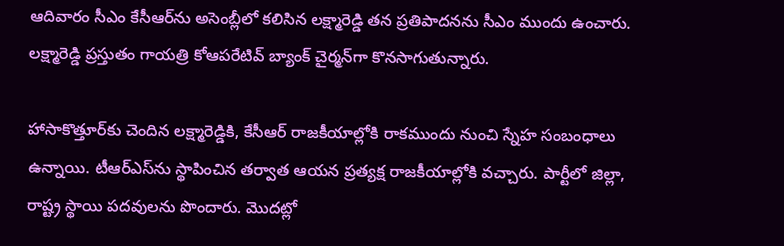ఆదివారం సీఎం కేసీఆర్‌ను అసెంబ్లీలో కలిసిన లక్ష్మారెడ్డి తన ప్రతిపాదనను సీఎం ముందు ఉంచారు. లక్ష్మారెడ్డి ప్రస్తుతం గాయత్రి కోఆపరేటివ్‌ బ్యాంక్‌ చైర్మన్‌గా కొనసాగుతున్నారు.

హాసాకొత్తూర్‌కు చెందిన లక్ష్మారెడ్డికి, కేసీఆర్‌ రాజకీయాల్లోకి రాకముందు నుంచి స్నేహ సంబంధాలు ఉన్నాయి. టీఆర్‌ఎస్‌ను స్థాపించిన తర్వాత ఆయన ప్రత్యక్ష రాజకీయాల్లోకి వచ్చారు. పార్టీలో జిల్లా, రాష్ట్ర స్థాయి పదవులను పొందారు. మొదట్లో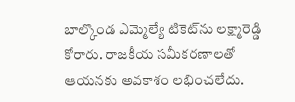బాల్కొండ ఎమ్మెల్యే టికెట్‌ను లక్ష్మారెడ్డి కోరారు. రాజకీయ సమీకరణాలతో ఆయనకు అవకాశం లభించలేదు.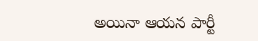అయినా ఆయన పార్టీ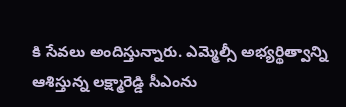కి సేవలు అందిస్తున్నారు. ఎమ్మెల్సీ అభ్యర్థిత్వాన్ని ఆశిస్తున్న లక్ష్మారెడ్డి సీఎంను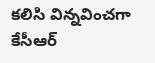కలిసి విన్నవించగా కేసీఆర్‌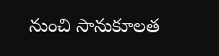నుంచి సానుకూలత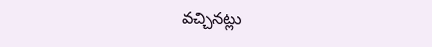వచ్చినట్లు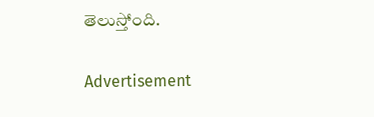తెలుస్తోంది.

Advertisement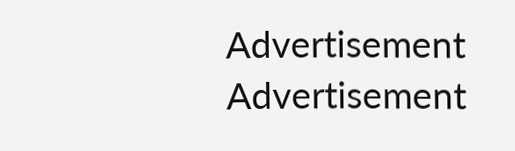Advertisement
Advertisement